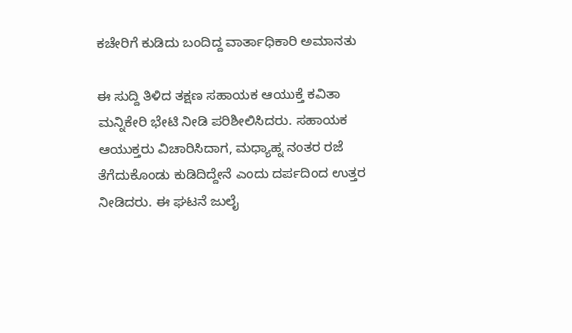ಕಚೇರಿಗೆ ಕುಡಿದು ಬಂದಿದ್ದ ವಾರ್ತಾಧಿಕಾರಿ ಅಮಾನತು

ಈ ಸುದ್ದಿ ತಿಳಿದ ತಕ್ಷಣ ಸಹಾಯಕ ಆಯುಕ್ತೆ ಕವಿತಾ ಮನ್ನಿಕೇರಿ ಭೇಟಿ ನೀಡಿ ಪರಿಶೀಲಿಸಿದರು. ಸಹಾಯಕ ಆಯುಕ್ತರು ವಿಚಾರಿಸಿದಾಗ, ಮಧ್ಯಾಹ್ನ ನಂತರ ರಜೆ ತೆಗೆದುಕೊಂಡು ಕುಡಿದಿದ್ದೇನೆ ಎಂದು ದರ್ಪದಿಂದ ಉತ್ತರ ನೀಡಿದರು. ಈ ಘಟನೆ ಜುಲೈ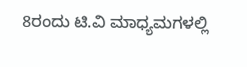8ರಂದು ಟಿ.ವಿ ಮಾಧ್ಯಮಗಳಲ್ಲಿ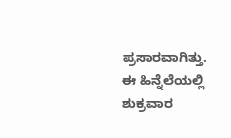ಪ್ರಸಾರವಾಗಿತ್ತು.
ಈ ಹಿನ್ನೆಲೆಯಲ್ಲಿ ಶುಕ್ರವಾರ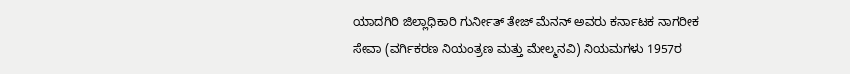ಯಾದಗಿರಿ ಜಿಲ್ಲಾಧಿಕಾರಿ ಗುರ್ನೀತ್ ತೇಜ್ ಮೆನನ್ ಅವರು ಕರ್ನಾಟಕ ನಾಗರೀಕ ಸೇವಾ (ವರ್ಗಿಕರಣ ನಿಯಂತ್ರಣ ಮತ್ತು ಮೇಲ್ಮನವಿ) ನಿಯಮಗಳು 1957ರ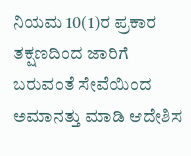ನಿಯಮ 10(1)ರ ಪ್ರಕಾರ ತಕ್ಷಣದಿಂದ ಜಾರಿಗೆ ಬರುವಂತೆ ಸೇವೆಯಿಂದ ಅಮಾನತ್ತು ಮಾಡಿ ಆದೇಶಿಸ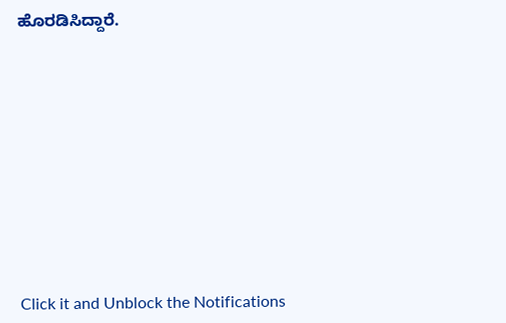ಹೊರಡಿಸಿದ್ದಾರೆ.











Click it and Unblock the Notifications